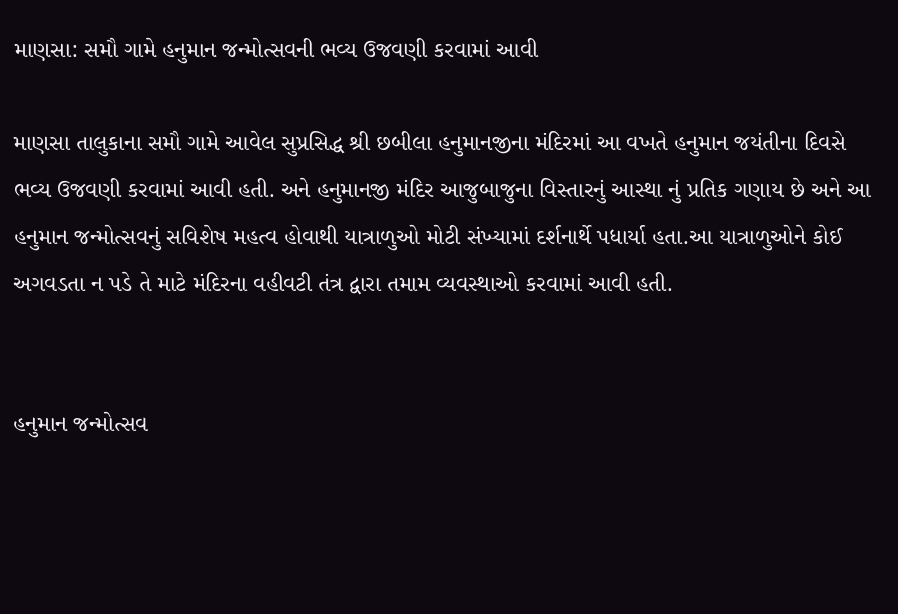માણસા: સમૌ ગામે હનુમાન જન્મોત્સવની ભવ્ય ઉજવણી કરવામાં આવી

માણસા તાલુકાના સમૌ ગામે આવેલ સુપ્રસિદ્ધ શ્રી છબીલા હનુમાનજીના મંદિરમાં આ વખતે હનુમાન જયંતીના દિવસે ભવ્ય ઉજવણી કરવામાં આવી હતી. અને હનુમાનજી મંદિર આજુબાજુના વિસ્તારનું આસ્થા નું પ્રતિક ગણાય છે અને આ હનુમાન જન્મોત્સવનું સવિશેષ મહત્વ હોવાથી યાત્રાળુઓ મોટી સંખ્યામાં દર્શનાર્થે પધાર્યા હતા.આ યાત્રાળુઓને કોઈ અગવડતા ન પડે તે માટે મંદિરના વહીવટી તંત્ર દ્વારા તમામ વ્યવસ્થાઓ કરવામાં આવી હતી.


હનુમાન જન્મોત્સવ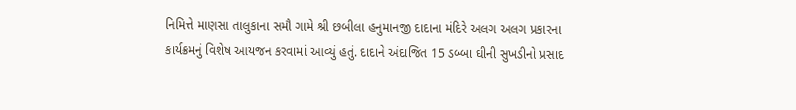નિમિત્તે માણસા તાલુકાના સમૌ ગામે શ્રી છબીલા હનુમાનજી દાદાના મંદિરે અલગ અલગ પ્રકારના કાર્યક્રમનું વિશેષ આયજન કરવામાં આવ્યું હતું. દાદાને અંદાજિત 15 ડબ્બા ઘીની સુખડીનો પ્રસાદ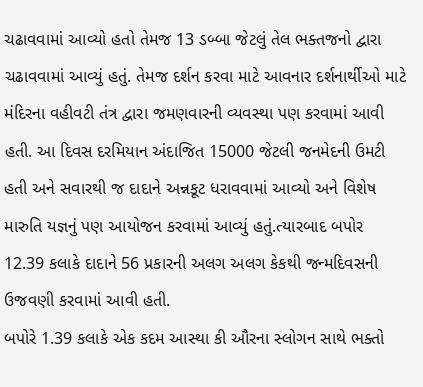ચઢાવવામાં આવ્યો હતો તેમજ 13 ડબ્બા જેટલું તેલ ભક્તજનો દ્વારા ચઢાવવામાં આવ્યું હતું. તેમજ દર્શન કરવા માટે આવનાર દર્શનાર્થીઓ માટે મંદિરના વહીવટી તંત્ર દ્વારા જમણવારની વ્યવસ્થા પણ કરવામાં આવી હતી. આ દિવસ દરમિયાન અંદાજિત 15000 જેટલી જનમેદની ઉમટી હતી અને સવારથી જ દાદાને અન્નકૂટ ધરાવવામાં આવ્યો અને વિશેષ મારુતિ યજ્ઞનું પણ આયોજન કરવામાં આવ્યું હતું.ત્યારબાદ બપોર 12.39 કલાકે દાદાને 56 પ્રકારની અલગ અલગ કેકથી જન્મદિવસની ઉજવણી કરવામાં આવી હતી.
બપોરે 1.39 કલાકે એક કદમ આસ્થા કી ઔરના સ્લોગન સાથે ભક્તો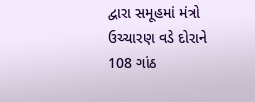દ્વારા સમૂહમાં મંત્રો ઉચ્ચારણ વડે દોરાને 108 ગાંઠ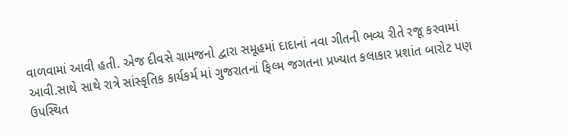વાળવામાં આવી હતી. એજ દીવસે ગ્રામજનો દ્વારા સમૂહમાં દાદાનાં નવા ગીતની ભવ્ય રીતે રજૂ કરવામાં આવી.સાથે સાથે રાત્રે સાંસ્કૃતિક કાર્યકર્મ માં ગુજરાતનાં ફિલ્મ જગતના પ્રખ્યાત કલાકાર પ્રશાંત બારોટ પણ ઉપસ્થિત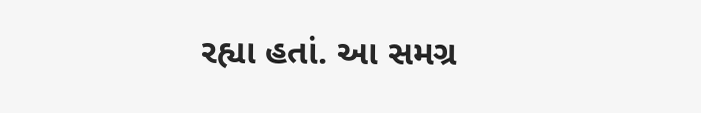રહ્યા હતાં. આ સમગ્ર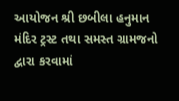આયોજન શ્રી છબીલા હનુમાન મંદિર ટ્રસ્ટ તથા સમસ્ત ગ્રામજનો દ્વારા કરવામાં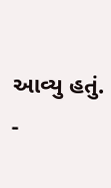આવ્યુ હતું.
-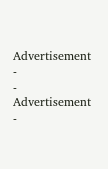Advertisement -
- Advertisement -